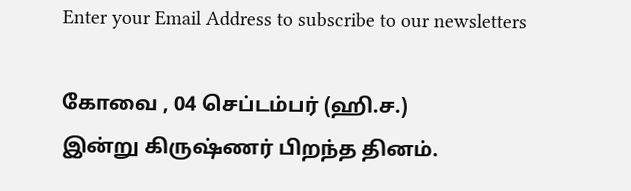Enter your Email Address to subscribe to our newsletters

கோவை , 04 செப்டம்பர் (ஹி.ச.)
இன்று கிருஷ்ணர் பிறந்த தினம்.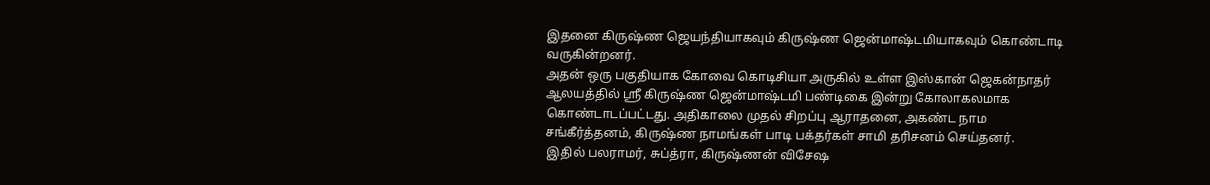இதனை கிருஷ்ண ஜெயந்தியாகவும் கிருஷ்ண ஜென்மாஷ்டமியாகவும் கொண்டாடி வருகின்றனர்.
அதன் ஒரு பகுதியாக கோவை கொடிசியா அருகில் உள்ள இஸ்கான் ஜெகன்நாதர் ஆலயத்தில் ஸ்ரீ கிருஷ்ண ஜென்மாஷ்டமி பண்டிகை இன்று கோலாகலமாக கொண்டாடப்பட்டது. அதிகாலை முதல் சிறப்பு ஆராதனை, அகண்ட நாம சங்கீர்த்தனம், கிருஷ்ண நாமங்கள் பாடி பக்தர்கள் சாமி தரிசனம் செய்தனர்.
இதில் பலராமர், சுப்த்ரா, கிருஷ்ணன் விசேஷ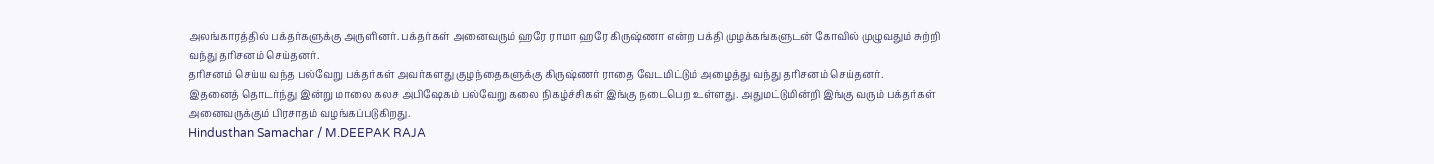அலங்காரத்தில் பக்தர்களுக்கு அருளினர். பக்தர்கள் அனைவரும் ஹரே ராமா ஹரே கிருஷ்ணா என்ற பக்தி முழக்கங்களுடன் கோவில் முழுவதும் சுற்றி வந்து தரிசனம் செய்தனர்.
தரிசனம் செய்ய வந்த பல்வேறு பக்தர்கள் அவர்களது குழந்தைகளுக்கு கிருஷ்ணர் ராதை வேடமிட்டும் அழைத்து வந்து தரிசனம் செய்தனர்.
இதனைத் தொடர்ந்து இன்று மாலை கலச அபிஷேகம் பல்வேறு கலை நிகழ்ச்சிகள் இங்கு நடைபெற உள்ளது. அதுமட்டுமின்றி இங்கு வரும் பக்தர்கள் அனைவருக்கும் பிரசாதம் வழங்கப்படுகிறது.
Hindusthan Samachar / M.DEEPAK RAJA